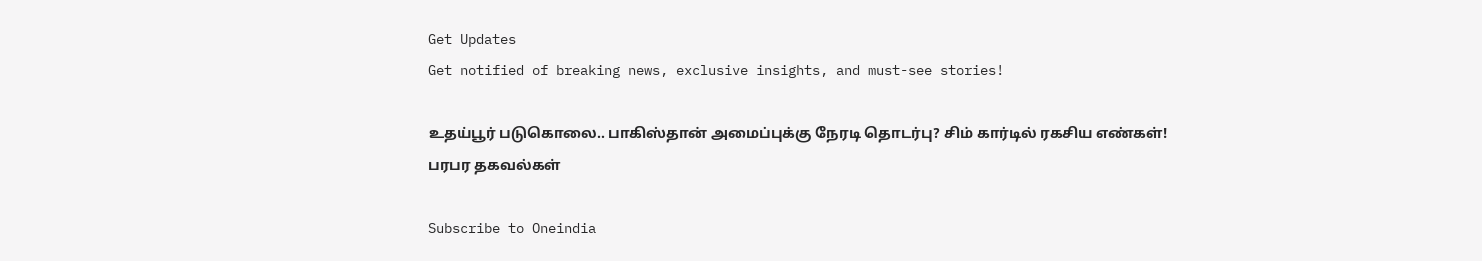Get Updates
Get notified of breaking news, exclusive insights, and must-see stories!

உதய்பூர் படுகொலை.. பாகிஸ்தான் அமைப்புக்கு நேரடி தொடர்பு? சிம் கார்டில் ரகசிய எண்கள்! பரபர தகவல்கள்

Subscribe to Oneindia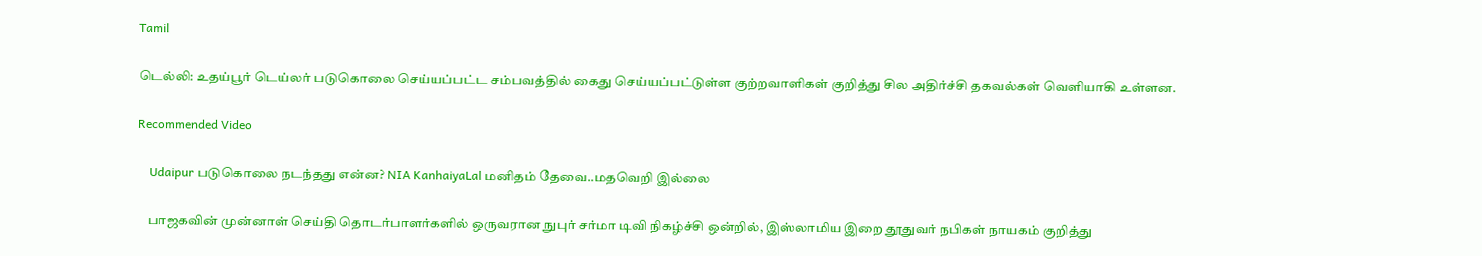Tamil

டெல்லி: உதய்பூர் டெய்லர் படுகொலை செய்யப்பட்ட சம்பவத்தில் கைது செய்யப்பட்டுள்ள குற்றவாளிகள் குறித்து சில அதிர்ச்சி தகவல்கள் வெளியாகி உள்ளன.

Recommended Video

    Udaipur படுகொலை நடந்தது என்ன? NIA KanhaiyaLal மனிதம் தேவை..மதவெறி இல்லை

    பாஜகவின் முன்னாள் செய்தி தொடர்பாளர்களில் ஒருவரான நுபுர் சர்மா டிவி நிகழ்ச்சி ஒன்றில், இஸ்லாமிய இறை தூதுவர் நபிகள் நாயகம் குறித்து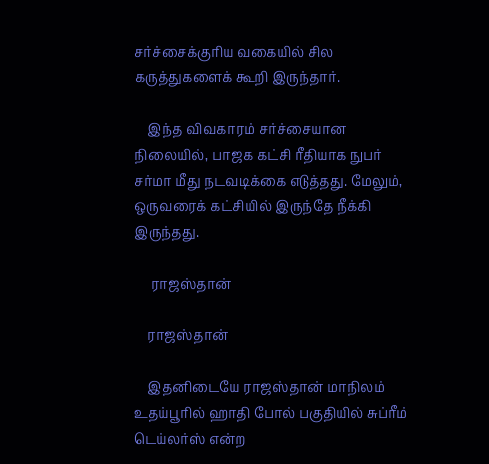சர்ச்சைக்குரிய வகையில் சில கருத்துகளைக் கூறி இருந்தார்.

    இந்த விவகாரம் சர்ச்சையான நிலையில், பாஜக கட்சி ரீதியாக நுபர் சர்மா மீது நடவடிக்கை எடுத்தது. மேலும், ஒருவரைக் கட்சியில் இருந்தே நீக்கி இருந்தது.

     ராஜஸ்தான்

    ராஜஸ்தான்

    இதனிடையே ராஜஸ்தான் மாநிலம் உதய்பூரில் ஹாதி போல் பகுதியில் சுப்ரீம் டெய்லர்ஸ் என்ற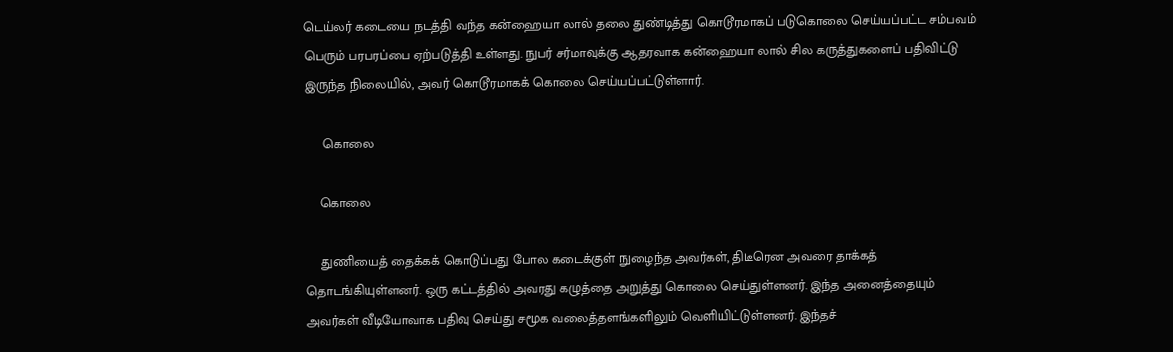டெய்லர் கடையை நடத்தி வந்த கன்ஹையா லால் தலை துண்டித்து கொடூரமாகப் படுகொலை செய்யப்பட்ட சம்பவம் பெரும் பரபரப்பை ஏற்படுத்தி உள்ளது. நுபர் சர்மாவுக்கு ஆதரவாக கன்ஹையா லால் சில கருத்துகளைப் பதிவிட்டு இருந்த நிலையில், அவர் கொடூரமாகக் கொலை செய்யப்பட்டுள்ளார்.

     கொலை

    கொலை

    துணியைத் தைக்கக் கொடுப்பது போல கடைக்குள் நுழைந்த அவர்கள், திடீரென அவரை தாக்கத் தொடங்கியுள்ளனர். ஒரு கட்டத்தில் அவரது கழுத்தை அறுத்து கொலை செய்துள்ளனர். இந்த அனைத்தையும் அவர்கள் வீடியோவாக பதிவு செய்து சமூக வலைத்தளங்களிலும் வெளியிட்டுள்ளனர். இந்தச்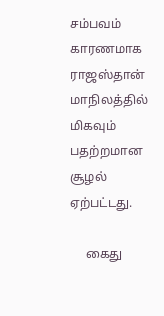சம்பவம் காரணமாக ராஜஸ்தான் மாநிலத்தில் மிகவும் பதற்றமான சூழல் ஏற்பட்டது.

     கைது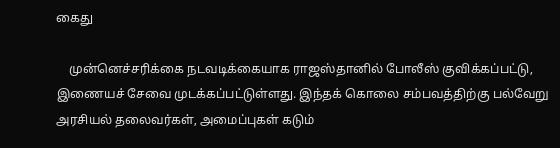கைது

    முன்னெச்சரிக்கை நடவடிக்கையாக ராஜஸ்தானில் போலீஸ் குவிக்கப்பட்டு, இணையச் சேவை முடக்கப்பட்டுள்ளது. இந்தக் கொலை சம்பவத்திற்கு பல்வேறு அரசியல் தலைவர்கள், அமைப்புகள் கடும்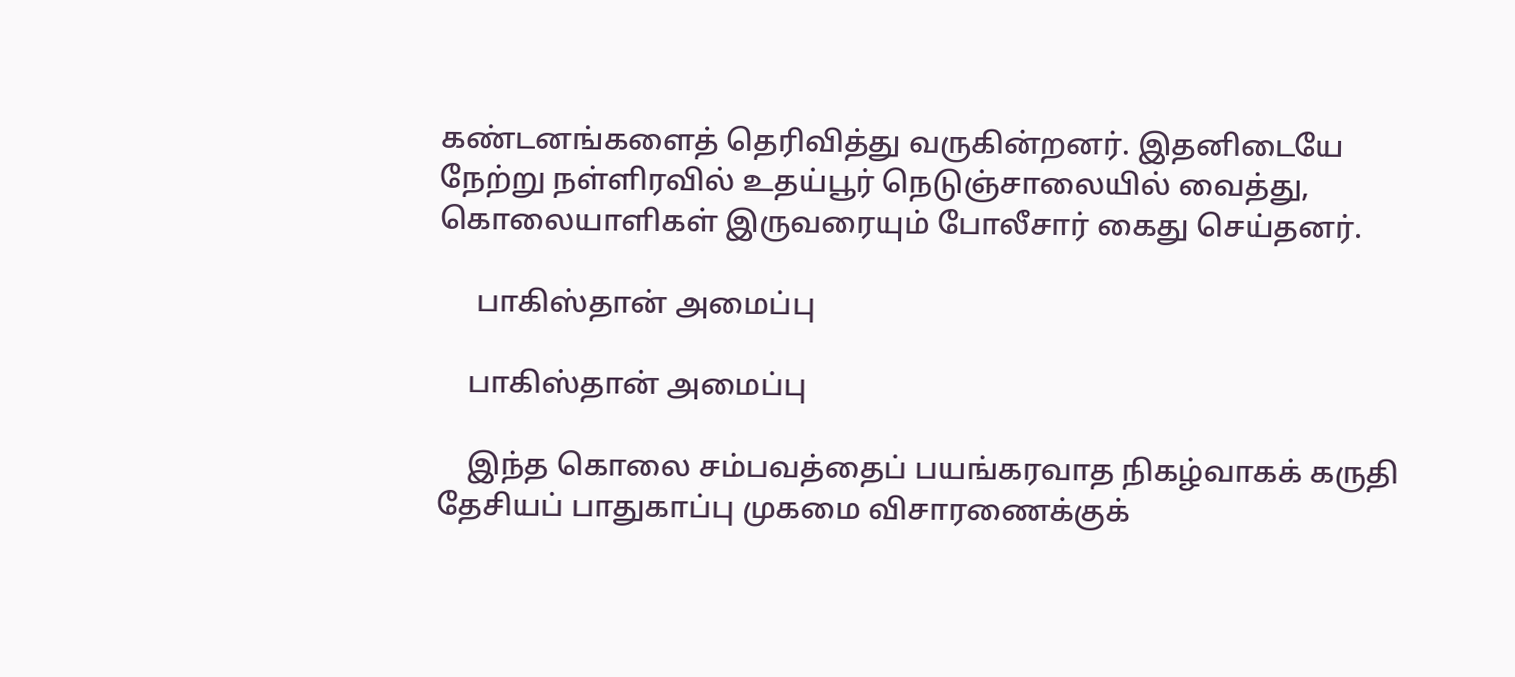கண்டனங்களைத் தெரிவித்து வருகின்றனர். இதனிடையே நேற்று நள்ளிரவில் உதய்பூர் நெடுஞ்சாலையில் வைத்து, கொலையாளிகள் இருவரையும் போலீசார் கைது செய்தனர்.

     பாகிஸ்தான் அமைப்பு

    பாகிஸ்தான் அமைப்பு

    இந்த கொலை சம்பவத்தைப் பயங்கரவாத நிகழ்வாகக் கருதி தேசியப் பாதுகாப்பு முகமை விசாரணைக்குக்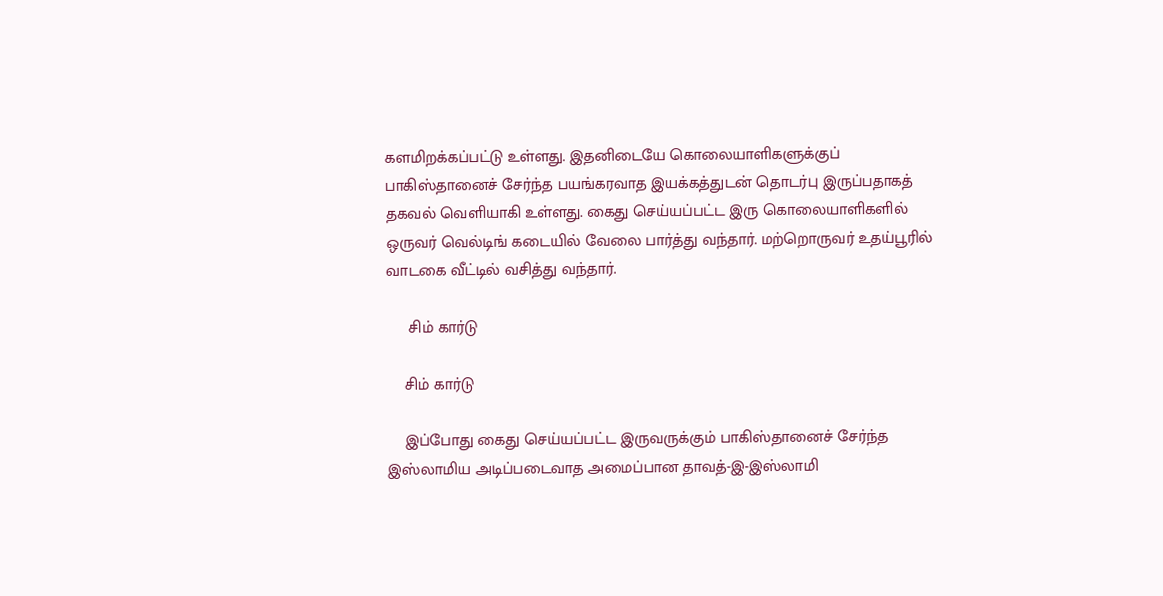களமிறக்கப்பட்டு உள்ளது. இதனிடையே கொலையாளிகளுக்குப் பாகிஸ்தானைச் சேர்ந்த பயங்கரவாத இயக்கத்துடன் தொடர்பு இருப்பதாகத் தகவல் வெளியாகி உள்ளது. கைது செய்யப்பட்ட இரு கொலையாளிகளில் ஒருவர் வெல்டிங் கடையில் வேலை பார்த்து வந்தார். மற்றொருவர் உதய்பூரில் வாடகை வீட்டில் வசித்து வந்தார்.

     சிம் கார்டு

    சிம் கார்டு

    இப்போது கைது செய்யப்பட்ட இருவருக்கும் பாகிஸ்தானைச் சேர்ந்த இஸ்லாமிய அடிப்படைவாத அமைப்பான தாவத்-இ-இஸ்லாமி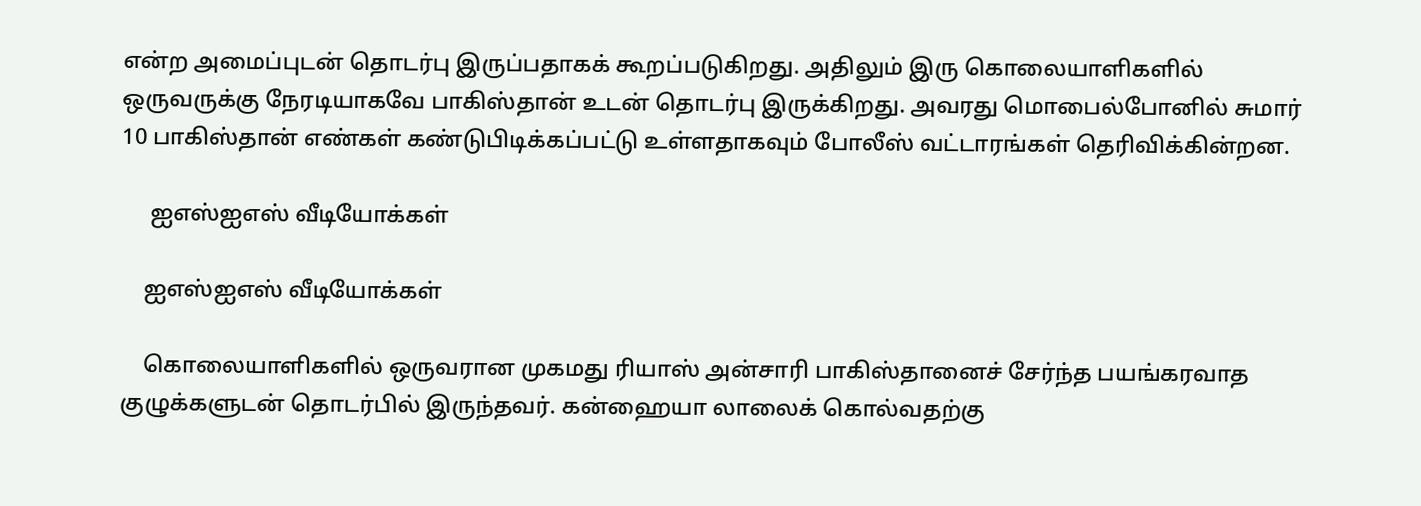என்ற அமைப்புடன் தொடர்பு இருப்பதாகக் கூறப்படுகிறது. அதிலும் இரு கொலையாளிகளில் ஒருவருக்கு நேரடியாகவே பாகிஸ்தான் உடன் தொடர்பு இருக்கிறது. அவரது மொபைல்போனில் சுமார் 10 பாகிஸ்தான் எண்கள் கண்டுபிடிக்கப்பட்டு உள்ளதாகவும் போலீஸ் வட்டாரங்கள் தெரிவிக்கின்றன.

     ஐஎஸ்ஐஎஸ் வீடியோக்கள்

    ஐஎஸ்ஐஎஸ் வீடியோக்கள்

    கொலையாளிகளில் ஒருவரான முகமது ரியாஸ் அன்சாரி பாகிஸ்தானைச் சேர்ந்த பயங்கரவாத குழுக்களுடன் தொடர்பில் இருந்தவர். கன்ஹையா லாலைக் கொல்வதற்கு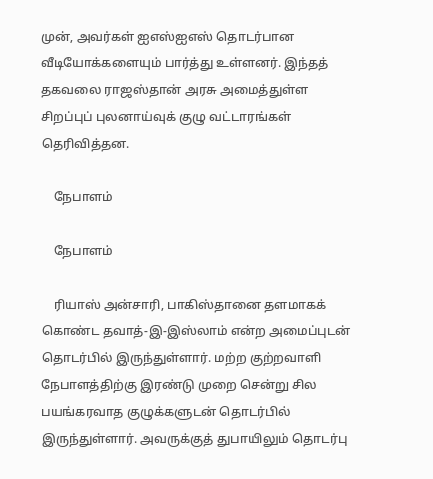முன், அவர்கள் ஐஎஸ்ஐஎஸ் தொடர்பான வீடியோக்களையும் பார்த்து உள்ளனர். இந்தத் தகவலை ராஜஸ்தான் அரசு அமைத்துள்ள சிறப்புப் புலனாய்வுக் குழு வட்டாரங்கள் தெரிவித்தன.

    நேபாளம்

    நேபாளம்

    ரியாஸ் அன்சாரி, பாகிஸ்தானை தளமாகக் கொண்ட தவாத்-இ-இஸ்லாம் என்ற அமைப்புடன் தொடர்பில் இருந்துள்ளார். மற்ற குற்றவாளி நேபாளத்திற்கு இரண்டு முறை சென்று சில பயங்கரவாத குழுக்களுடன் தொடர்பில் இருந்துள்ளார். அவருக்குத் துபாயிலும் தொடர்பு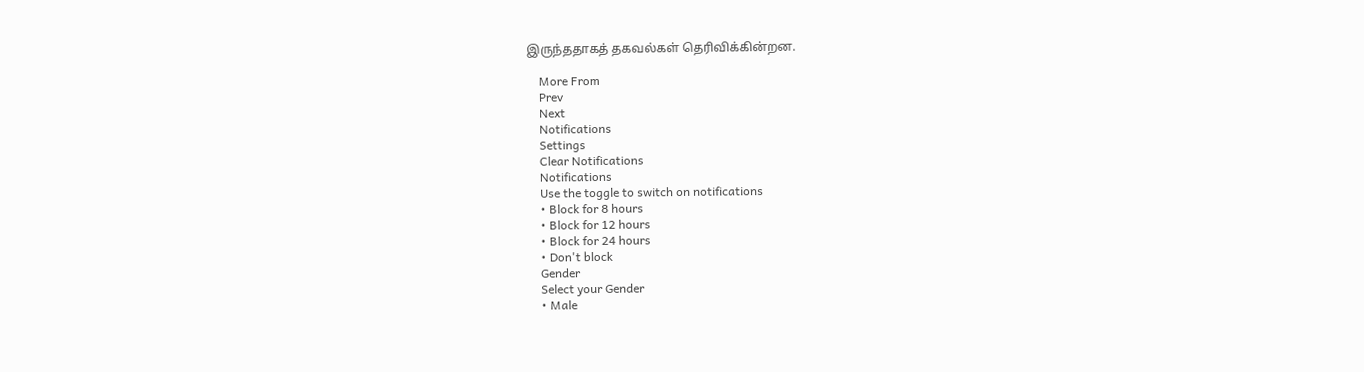இருந்ததாகத் தகவல்கள் தெரிவிக்கின்றன.

    More From
    Prev
    Next
    Notifications
    Settings
    Clear Notifications
    Notifications
    Use the toggle to switch on notifications
    • Block for 8 hours
    • Block for 12 hours
    • Block for 24 hours
    • Don't block
    Gender
    Select your Gender
    • Male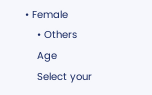• Female
    • Others
    Age
    Select your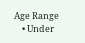Age Range
    • Under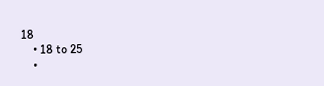18
    • 18 to 25
    •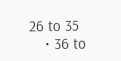26 to 35
    • 36 to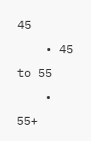45
    • 45 to 55
    • 55+